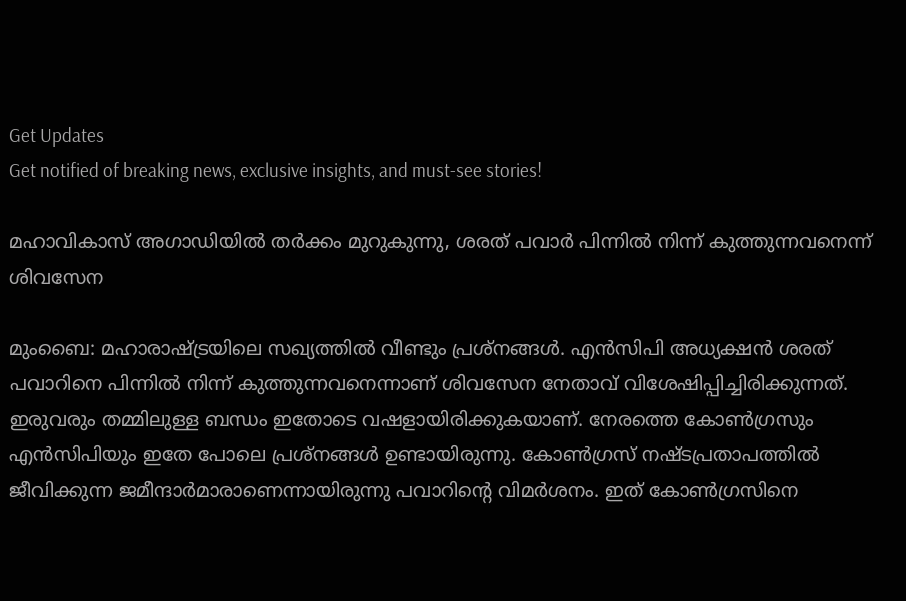Get Updates
Get notified of breaking news, exclusive insights, and must-see stories!

മഹാവികാസ് അഗാഡിയില്‍ തര്‍ക്കം മുറുകുന്നു, ശരത് പവാര്‍ പിന്നില്‍ നിന്ന് കുത്തുന്നവനെന്ന് ശിവസേന

മുംബൈ: മഹാരാഷ്ട്രയിലെ സഖ്യത്തില്‍ വീണ്ടും പ്രശ്‌നങ്ങള്‍. എന്‍സിപി അധ്യക്ഷന്‍ ശരത് പവാറിനെ പിന്നില്‍ നിന്ന് കുത്തുന്നവനെന്നാണ് ശിവസേന നേതാവ് വിശേഷിപ്പിച്ചിരിക്കുന്നത്. ഇരുവരും തമ്മിലുള്ള ബന്ധം ഇതോടെ വഷളായിരിക്കുകയാണ്. നേരത്തെ കോണ്‍ഗ്രസും എന്‍സിപിയും ഇതേ പോലെ പ്രശ്‌നങ്ങള്‍ ഉണ്ടായിരുന്നു. കോണ്‍ഗ്രസ് നഷ്ടപ്രതാപത്തില്‍ ജീവിക്കുന്ന ജമീന്ദാര്‍മാരാണെന്നായിരുന്നു പവാറിന്റെ വിമര്‍ശനം. ഇത് കോണ്‍ഗ്രസിനെ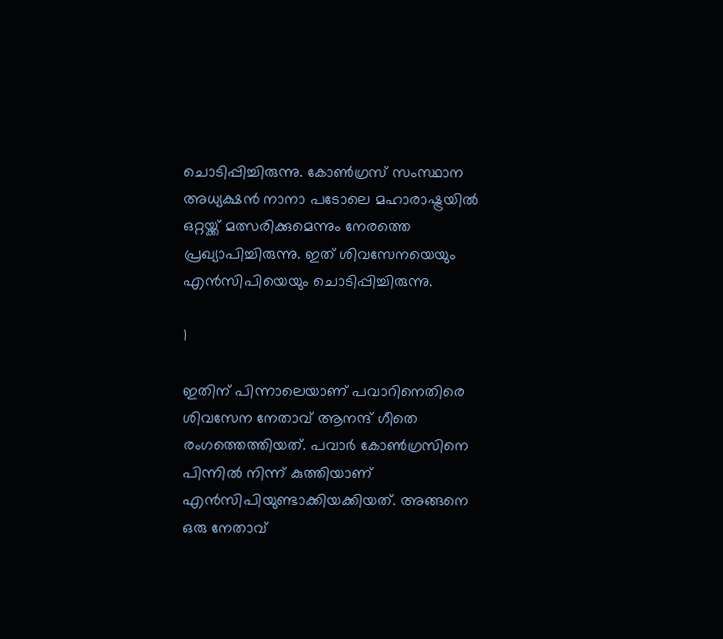ചൊടിപ്പിച്ചിരുന്നു. കോണ്‍ഗ്രസ് സംസ്ഥാന അധ്യക്ഷന്‍ നാനാ പടോലെ മഹാരാഷ്ട്രയില്‍ ഒറ്റയ്ക്ക് മത്സരിക്കുമെന്നും നേരത്തെ പ്രഖ്യാപിച്ചിരുന്നു. ഇത് ശിവസേനയെയും എന്‍സിപിയെയും ചൊടിപ്പിച്ചിരുന്നു.

1

ഇതിന് പിന്നാലെയാണ് പവാറിനെതിരെ ശിവസേന നേതാവ് ആനന്ദ് ഗീതെ രംഗത്തെത്തിയത്. പവാര്‍ കോണ്‍ഗ്രസിനെ പിന്നില്‍ നിന്ന് കുത്തിയാണ് എന്‍സിപിയുണ്ടാക്കിയക്കിയത്. അങ്ങനെ ഒരു നേതാവ്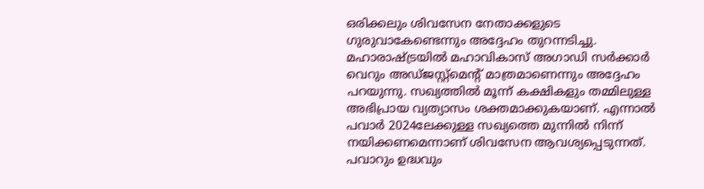ഒരിക്കലും ശിവസേന നേതാക്കളുടെ ഗുരുവാകേണ്ടെന്നും അദ്ദേഹം തുറന്നടിച്ചു. മഹാരാഷ്ട്രയില്‍ മഹാവികാസ് അഗാഡി സര്‍ക്കാര്‍ വെറും അഡ്ജസ്റ്റ്‌മെന്റ് മാത്രമാണെന്നും അദ്ദേഹം പറയുന്നു. സഖ്യത്തില്‍ മൂന്ന് കക്ഷികളും തമ്മിലുള്ള അഭിപ്രായ വ്യത്യാസം ശക്തമാക്കുകയാണ്. എന്നാല്‍ പവാര്‍ 2024ലേക്കുള്ള സഖ്യത്തെ മുന്നില്‍ നിന്ന് നയിക്കണമെന്നാണ് ശിവസേന ആവശ്യപ്പെടുന്നത്. പവാറും ഉദ്ധവും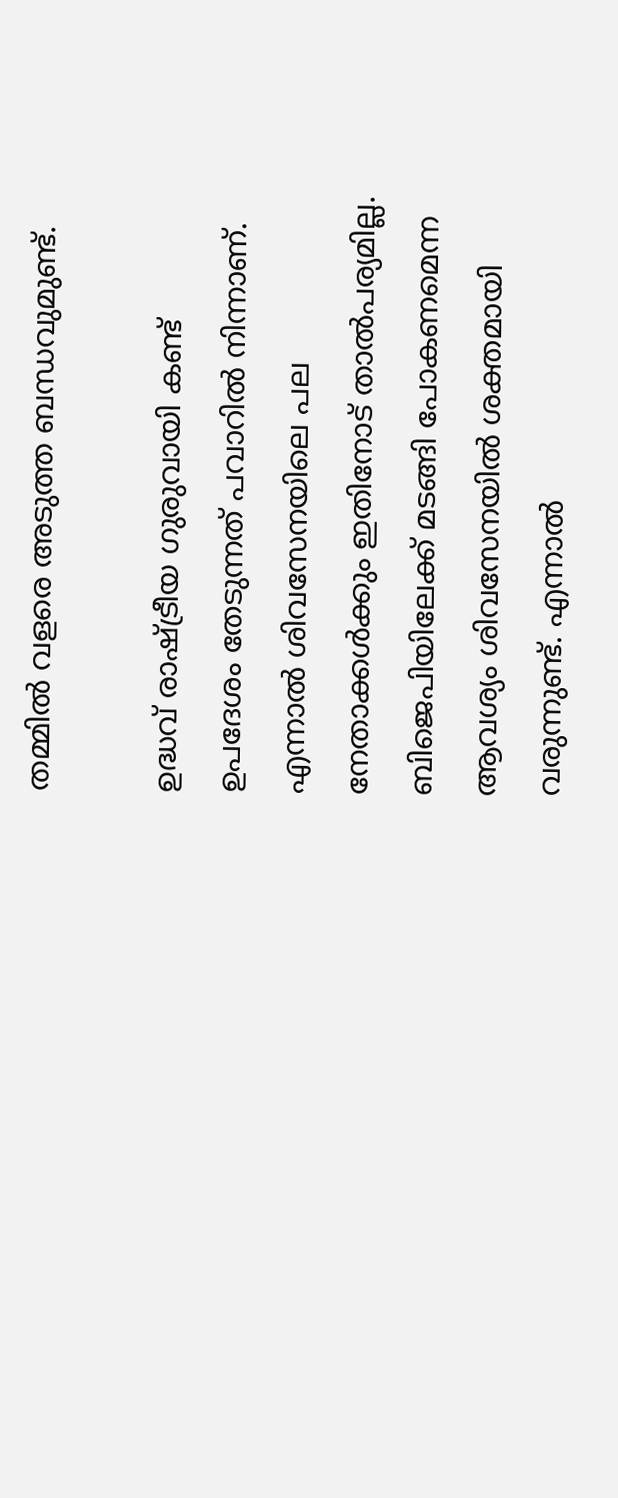തമ്മില്‍ വളരെ അടുത്ത ബന്ധവുമുണ്ട്.

ഉദ്ധവ് രാഷ്ട്രീയ ഗുരുവായി കണ്ട് ഉപദേശം തേടുന്നത് പവാറില്‍ നിന്നാണ്. എന്നാല്‍ ശിവസേനയിലെ പല നേതാക്കള്‍ക്കും ഇതിനോട് താല്‍പര്യമില്ല. ബിജെപിയിലേക്ക് മടങ്ങി പോകണമെന്ന ആവശ്യം ശിവസേനയില്‍ ശക്തമായി വരുന്നുണ്ട്. എന്നാല്‍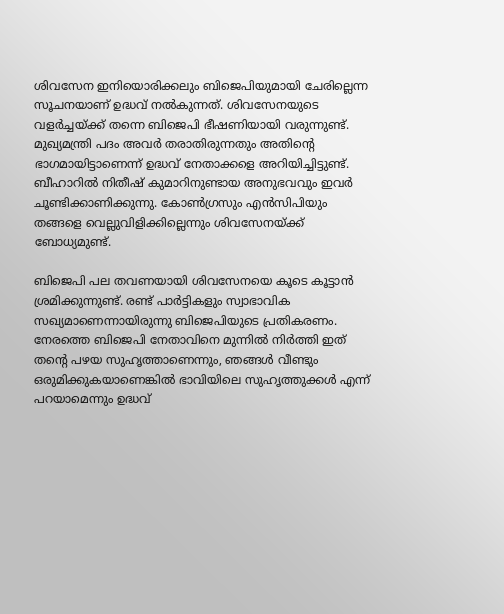ശിവസേന ഇനിയൊരിക്കലും ബിജെപിയുമായി ചേരില്ലെന്ന സൂചനയാണ് ഉദ്ധവ് നല്‍കുന്നത്. ശിവസേനയുടെ വളര്‍ച്ചയ്ക്ക് തന്നെ ബിജെപി ഭീഷണിയായി വരുന്നുണ്ട്. മുഖ്യമന്ത്രി പദം അവര്‍ തരാതിരുന്നതും അതിന്റെ ഭാഗമായിട്ടാണെന്ന് ഉദ്ധവ് നേതാക്കളെ അറിയിച്ചിട്ടുണ്ട്. ബീഹാറില്‍ നിതീഷ് കുമാറിനുണ്ടായ അനുഭവവും ഇവര്‍ ചൂണ്ടിക്കാണിക്കുന്നു. കോണ്‍ഗ്രസും എന്‍സിപിയും തങ്ങളെ വെല്ലുവിളിക്കില്ലെന്നും ശിവസേനയ്ക്ക് ബോധ്യമുണ്ട്.

ബിജെപി പല തവണയായി ശിവസേനയെ കൂടെ കൂട്ടാന്‍ ശ്രമിക്കുന്നുണ്ട്. രണ്ട് പാര്‍ട്ടികളും സ്വാഭാവിക സഖ്യമാണെന്നായിരുന്നു ബിജെപിയുടെ പ്രതികരണം. നേരത്തെ ബിജെപി നേതാവിനെ മുന്നില്‍ നിര്‍ത്തി ഇത് തന്റെ പഴയ സുഹൃത്താണെന്നും, ഞങ്ങള്‍ വീണ്ടും ഒരുമിക്കുകയാണെങ്കില്‍ ഭാവിയിലെ സുഹൃത്തുക്കള്‍ എന്ന് പറയാമെന്നും ഉദ്ധവ്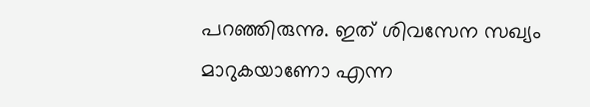പറഞ്ഞിരുന്നു. ഇത് ശിവസേന സഖ്യം മാറുകയാണോ എന്ന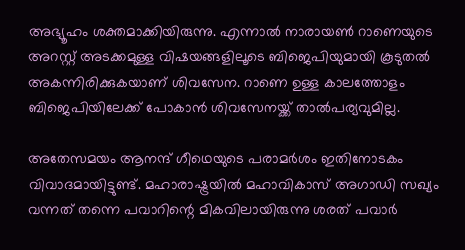അഭ്യൂഹം ശക്തമാക്കിയിരുന്നു. എന്നാല്‍ നാരായണ്‍ റാണെയുടെ അറസ്റ്റ് അടക്കമുള്ള വിഷയങ്ങളിലൂടെ ബിജെപിയുമായി കൂടുതല്‍ അകന്നിരിക്കുകയാണ് ശിവസേന. റാണെ ഉള്ള കാലത്തോളം ബിജെപിയിലേക്ക് പോകാന്‍ ശിവസേനയ്ക്ക് താല്‍പര്യവുമില്ല.

അതേസമയം ആനന്ദ് ഗീഥെയുടെ പരാമര്‍ശം ഇതിനോടകം വിവാദമായിട്ടുണ്ട്. മഹാരാഷ്ട്രയില്‍ മഹാവികാസ് അഗാഡി സഖ്യം വന്നത് തന്നെ പവാറിന്റെ മികവിലായിരുന്നു ശരത് പവാര്‍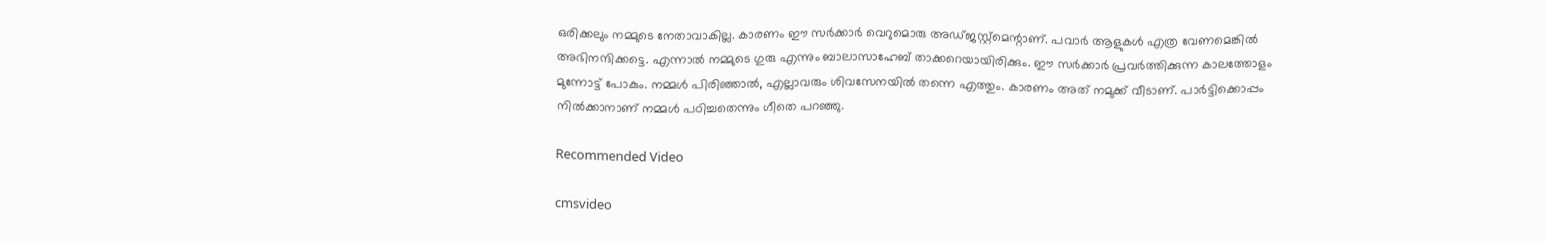ഒരിക്കലും നമ്മുടെ നേതാവാകില്ല. കാരണം ഈ സര്‍ക്കാര്‍ വെറുമൊരു അഡ്ജസ്റ്റ്‌മെന്റാണ്. പവാര്‍ ആളുകള്‍ എത്ര വേണമെങ്കില്‍ അഭിനന്ദിക്കട്ടെ. എന്നാല്‍ നമ്മുടെ ഗുരു എന്നും ബാലാസാഹേബ് താക്കറെയായിരിക്കും. ഈ സര്‍ക്കാര്‍ പ്രവര്‍ത്തിക്കുന്ന കാലത്തോളം മുന്നോട്ട് പോകും. നമ്മള്‍ പിരിഞ്ഞാല്‍, എല്ലാവരും ശിവസേനയില്‍ തന്നെ എത്തും. കാരണം അത് നമുക്ക് വീടാണ്. പാര്‍ട്ടിക്കൊപ്പം നില്‍ക്കാനാണ് നമ്മള്‍ പഠിച്ചതെന്നും ഗീതെ പറഞ്ഞു.

Recommended Video

cmsvideo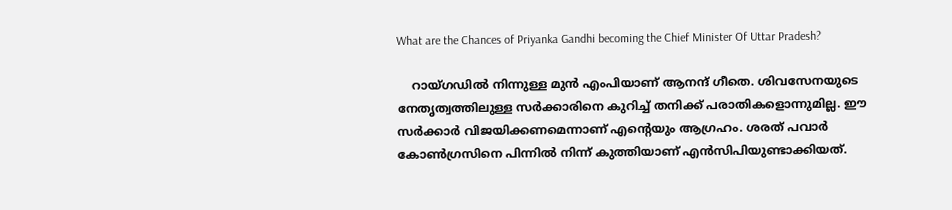What are the Chances of Priyanka Gandhi becoming the Chief Minister Of Uttar Pradesh?

    റായ്ഗഡില്‍ നിന്നുള്ള മുന്‍ എംപിയാണ് ആനന്ദ് ഗീതെ. ശിവസേനയുടെ നേതൃത്വത്തിലുള്ള സര്‍ക്കാരിനെ കുറിച്ച് തനിക്ക് പരാതികളൊന്നുമില്ല. ഈ സര്‍ക്കാര്‍ വിജയിക്കണമെന്നാണ് എന്റെയും ആഗ്രഹം. ശരത് പവാര്‍ കോണ്‍ഗ്രസിനെ പിന്നില്‍ നിന്ന് കുത്തിയാണ് എന്‍സിപിയുണ്ടാക്കിയത്.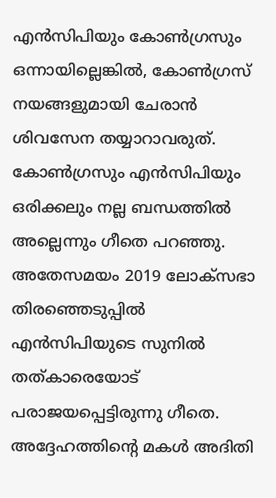എന്‍സിപിയും കോണ്‍ഗ്രസും ഒന്നായില്ലെങ്കില്‍, കോണ്‍ഗ്രസ് നയങ്ങളുമായി ചേരാന്‍ ശിവസേന തയ്യാറാവരുത്. കോണ്‍ഗ്രസും എന്‍സിപിയും ഒരിക്കലും നല്ല ബന്ധത്തില്‍ അല്ലെന്നും ഗീതെ പറഞ്ഞു. അതേസമയം 2019 ലോക്‌സഭാ തിരഞ്ഞെടുപ്പില്‍ എന്‍സിപിയുടെ സുനില്‍ തത്കാരെയോട് പരാജയപ്പെട്ടിരുന്നു ഗീതെ. അദ്ദേഹത്തിന്റെ മകള്‍ അദിതി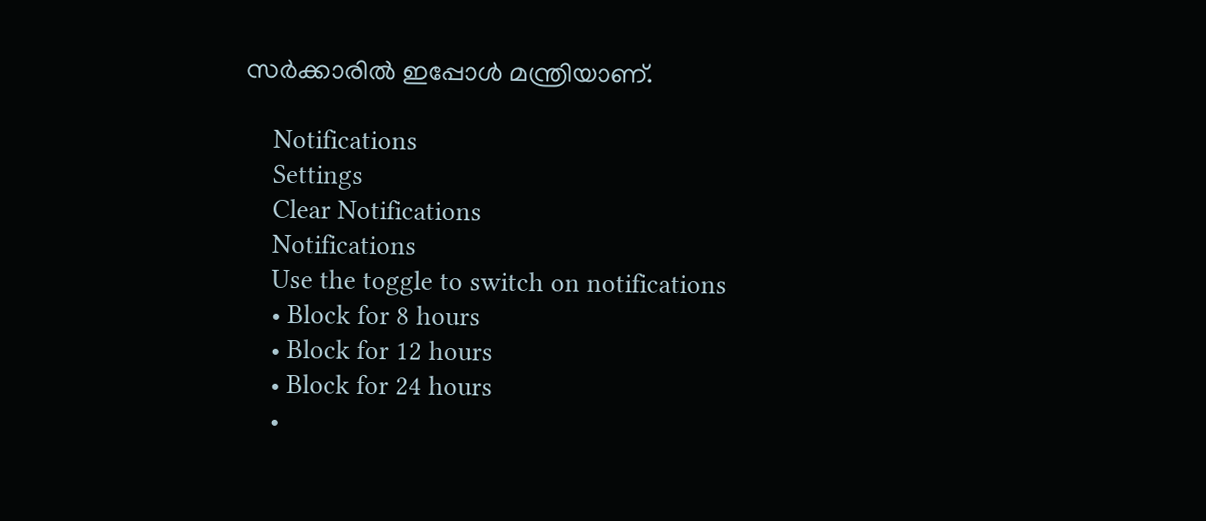സര്‍ക്കാരില്‍ ഇപ്പോള്‍ മന്ത്രിയാണ്.

    Notifications
    Settings
    Clear Notifications
    Notifications
    Use the toggle to switch on notifications
    • Block for 8 hours
    • Block for 12 hours
    • Block for 24 hours
    •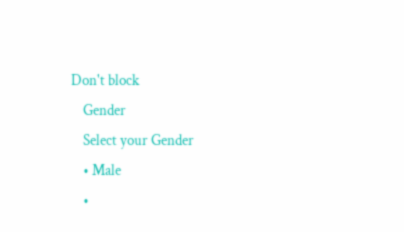Don't block
    Gender
    Select your Gender
    • Male
    •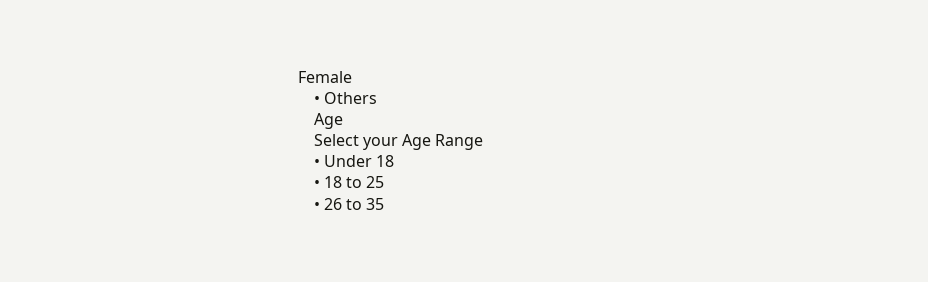Female
    • Others
    Age
    Select your Age Range
    • Under 18
    • 18 to 25
    • 26 to 35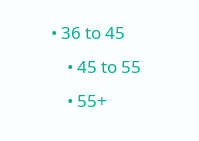• 36 to 45
    • 45 to 55
    • 55+